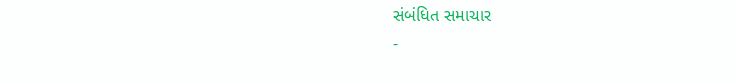સંબંધિત સમાચાર
-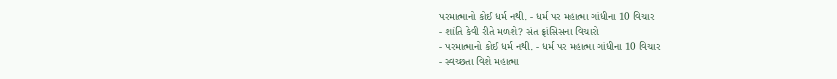પરમાત્માનો કોઈ ધર્મ નથી. - ધર્મ પર મહાત્મા ગાંધીના 10 વિચાર
- શાંતિ કેવી રીતે મળશે? સંત ફ્રાંસિસના વિચારો
- પરમાત્માનો કોઈ ધર્મ નથી. - ધર્મ પર મહાત્મા ગાંધીના 10 વિચાર
- સ્વચ્છતા વિશે મહાત્મા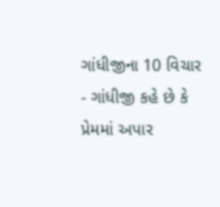ગાંધીજીના 10 વિચાર
- ગાંધીજી કહે છે કે પ્રેમમાં અપાર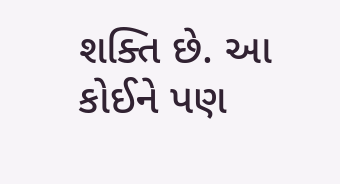શક્તિ છે. આ કોઈને પણ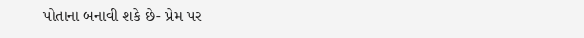પોતાના બનાવી શકે છે- પ્રેમ પર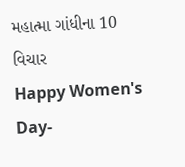મહાત્મા ગાંધીના 10 વિચાર
Happy Women's Day-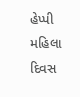હેપ્પી મહિલા દિવસ